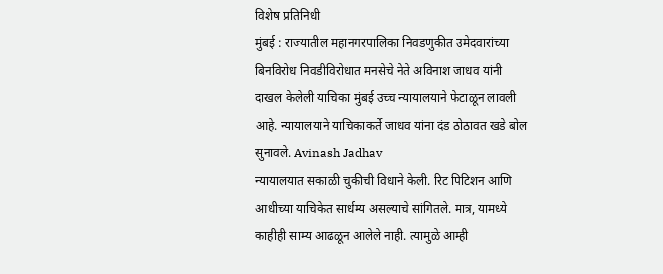विशेष प्रतिनिधी
मुंबई : राज्यातील महानगरपालिका निवडणुकीत उमेदवारांच्या बिनविरोध निवडीविरोधात मनसेचे नेते अविनाश जाधव यांनी दाखल केलेली याचिका मुंबई उच्च न्यायालयाने फेटाळून लावली आहे. न्यायालयाने याचिकाकर्ते जाधव यांना दंड ठोठावत खडे बोल सुनावले. Avinash Jadhav
न्यायालयात सकाळी चुकीची विधाने केली. रिट पिटिशन आणि आधीच्या याचिकेत सार्धम्य असल्याचे सांगितले. मात्र, यामध्ये काहीही साम्य आढळून आलेले नाही. त्यामुळे आम्ही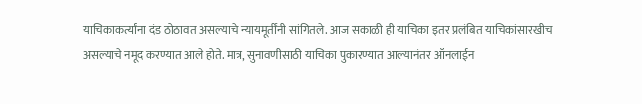याचिकाकर्त्यांना दंड ठोठावत असल्याचे न्यायमूर्तींनी सांगितले. आज सकाळी ही याचिका इतर प्रलंबित याचिकांसारखीच असल्याचे नमूद करण्यात आले होते. मात्र, सुनावणीसाठी याचिका पुकारण्यात आल्यानंतर ऑनलाईन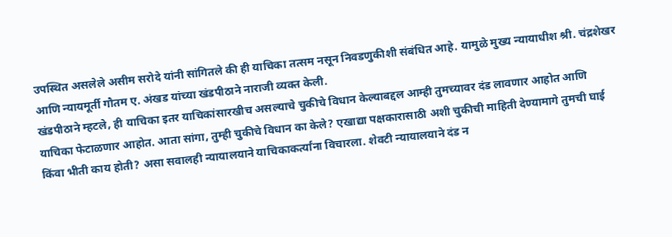उपस्थित असलेले असीम सरोदे यांनी सांगितले की ही याचिका तत्सम नसून निवडणुकीशी संबंधित आहे. यामुळे मुख्य न्यायाधीश श्री. चंद्रशेखर आणि न्यायमूर्ती गौतम ए. अंखड यांच्या खंडपीठाने नाराजी व्यक्त केली.
खंडपीठाने म्हटले, ही याचिका इतर याचिकांसारखीच असल्याचे चुकीचे विधान केल्याबद्दल आम्ही तुमच्यावर दंड लावणार आहोत आणि याचिका फेटाळणार आहोत. आता सांगा, तुम्ही चुकीचे विधान का केले? एखाद्या पक्षकारासाठी अशी चुकीची माहिती देण्यामागे तुमची घाई किंवा भीती काय होती? असा सवालही न्यायालयाने याचिकाकर्त्यांना विचारला. शेवटी न्यायालयाने दंड न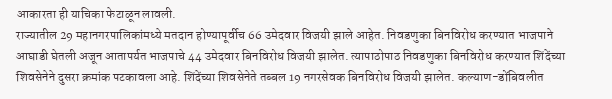आकारता ही याचिका फेटाळून लावली.
राज्यातील 29 महानगरपालिकांमध्ये मतदान होण्यापूर्वीच 66 उमेदवार विजयी झाले आहेत. निवडणुका बिनविरोध करण्यात भाजपाने आघाडी घेतली अजून आतापर्यत भाजपाचे 44 उमेदवार बिनविरोध विजयी झालेत. त्यापाठोपाठ निवडणुका बिनविरोध करण्यात शिंदेंच्या शिवसेनेने दुसरा क्रमांक पटकावला आहे. शिंदेंच्या शिवसेनेते तब्बल 19 नगरसेवक बिनविरोध विजयी झालेत. कल्याण-डोंबिवलीत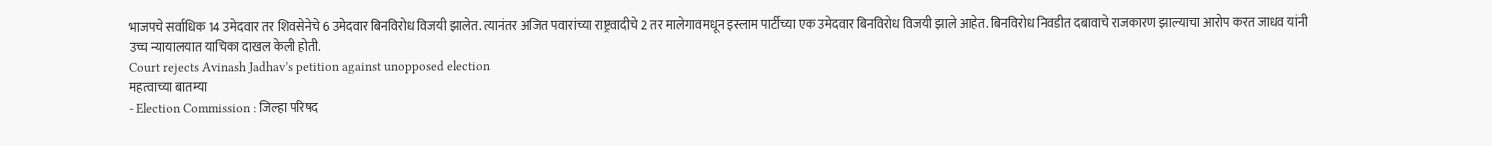भाजपचे सर्वाधिक 14 उमेदवार तर शिवसेनेचे 6 उमेदवार बिनविरोध विजयी झालेत. त्यानंतर अजित पवारांच्या राष्ट्रवादीचे 2 तर मालेगावमधून इस्लाम पार्टीच्या एक उमेदवार बिनविरोध विजयी झाले आहेत. बिनविरोध निवडीत दबावाचे राजकारण झाल्याचा आरोप करत जाधव यांनी उच्च न्यायालयात याचिका दाखल केली होती.
Court rejects Avinash Jadhav’s petition against unopposed election
महत्वाच्या बातम्या
- Election Commission : जिल्हा परिषद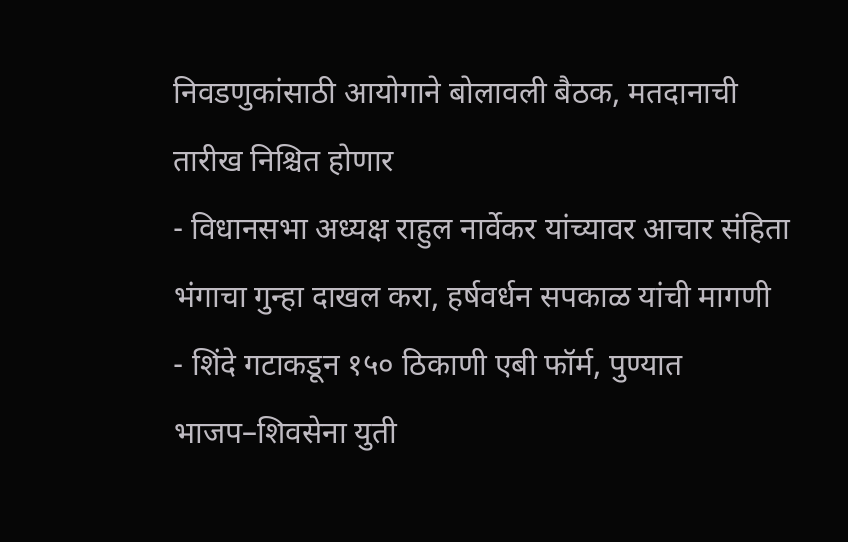निवडणुकांसाठी आयोगाने बोलावली बैठक, मतदानाची तारीख निश्चित होणार
- विधानसभा अध्यक्ष राहुल नार्वेकर यांच्यावर आचार संहिता भंगाचा गुन्हा दाखल करा, हर्षवर्धन सपकाळ यांची मागणी
- शिंदे गटाकडून १५० ठिकाणी एबी फॉर्म, पुण्यात भाजप–शिवसेना युती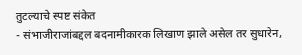तुटल्याचे स्पष्ट संकेत
- संभाजीराजांबद्दल बदनामीकारक लिखाण झाले असेल तर सुधारेन,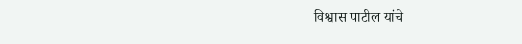विश्वास पाटील यांचे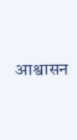आश्वासन